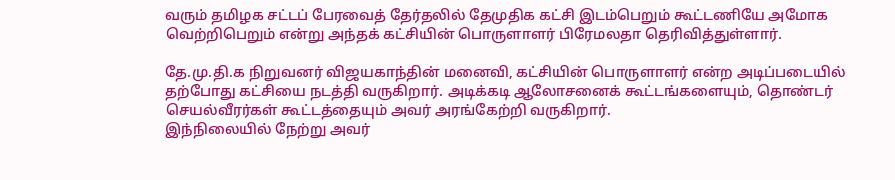வரும் தமிழக சட்டப் பேரவைத் தேர்தலில் தேமுதிக கட்சி இடம்பெறும் கூட்டணியே அமோக வெற்றிபெறும் என்று அந்தக் கட்சியின் பொருளாளர் பிரேமலதா தெரிவித்துள்ளார்.

தே.மு.தி.க நிறுவனர் விஜயகாந்தின் மனைவி, கட்சியின் பொருளாளர் என்ற அடிப்படையில் தற்போது கட்சியை நடத்தி வருகிறார். அடிக்கடி ஆலோசனைக் கூட்டங்களையும், தொண்டர் செயல்வீரர்கள் கூட்டத்தையும் அவர் அரங்கேற்றி வருகிறார்.
இந்நிலையில் நேற்று அவர்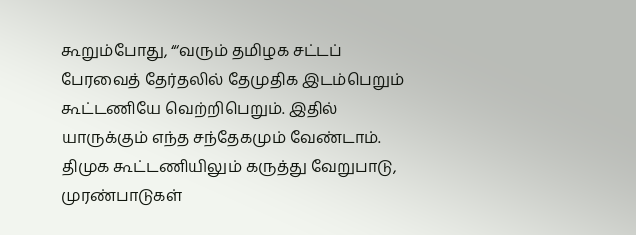கூறும்போது, “‘வரும் தமிழக சட்டப் பேரவைத் தேர்தலில் தேமுதிக இடம்பெறும் கூட்டணியே வெற்றிபெறும். இதில் யாருக்கும் எந்த சந்தேகமும் வேண்டாம்.
திமுக கூட்டணியிலும் கருத்து வேறுபாடு, முரண்பாடுகள்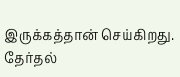இருக்கத்தான் செய்கிறது. தேர்தல்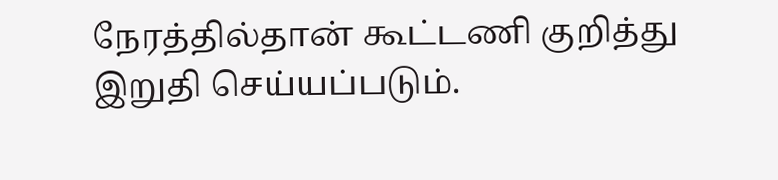நேரத்தில்தான் கூட்டணி குறித்து இறுதி செய்யப்படும்.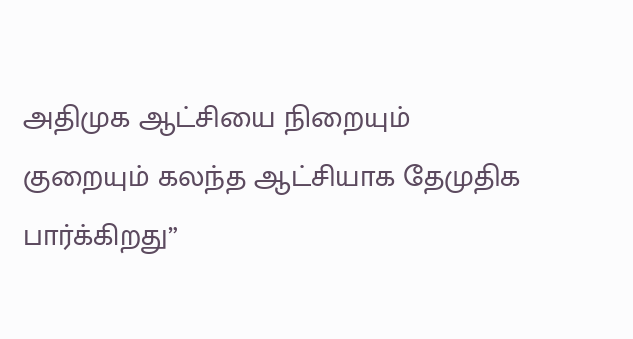அதிமுக ஆட்சியை நிறையும் குறையும் கலந்த ஆட்சியாக தேமுதிக பார்க்கிறது”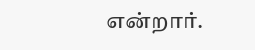என்றார்.